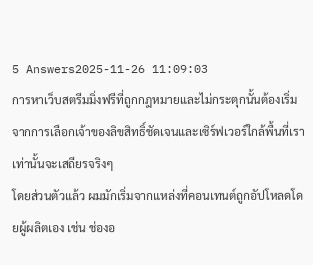5 Answers2025-11-26 11:09:03
การหาเว็บสตรีมมิ่งฟรีที่ถูกกฎหมายและไม่กระตุกนั้นต้องเริ่มจากการเลือกเจ้าของลิขสิทธิ์ชัดเจนและเซิร์ฟเวอร์ใกล้พื้นที่เราเท่านั้นจะเสถียรจริงๆ
โดยส่วนตัวแล้ว ผมมักเริ่มจากแหล่งที่คอนเทนต์ถูกอัปโหลดโดยผู้ผลิตเอง เช่น ช่องอ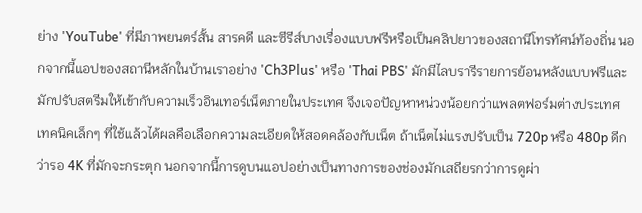ย่าง 'YouTube' ที่มีภาพยนตร์สั้น สารคดี และซีรีส์บางเรื่องแบบฟรีหรือเป็นคลิปยาวของสถานีโทรทัศน์ท้องถิ่น นอกจากนี้แอปของสถานีหลักในบ้านเราอย่าง 'Ch3Plus' หรือ 'Thai PBS' มักมีไลบรารีรายการย้อนหลังแบบฟรีและมักปรับสตรีมให้เข้ากับความเร็วอินเทอร์เน็ตภายในประเทศ จึงเจอปัญหาหน่วงน้อยกว่าแพลตฟอร์มต่างประเทศ
เทคนิคเล็กๆ ที่ใช้แล้วได้ผลคือเลือกความละเอียดให้สอดคล้องกับเน็ต ถ้าเน็ตไม่แรงปรับเป็น 720p หรือ 480p ดีกว่ารอ 4K ที่มักจะกระตุก นอกจากนี้การดูบนแอปอย่างเป็นทางการของช่องมักเสถียรกว่าการดูผ่า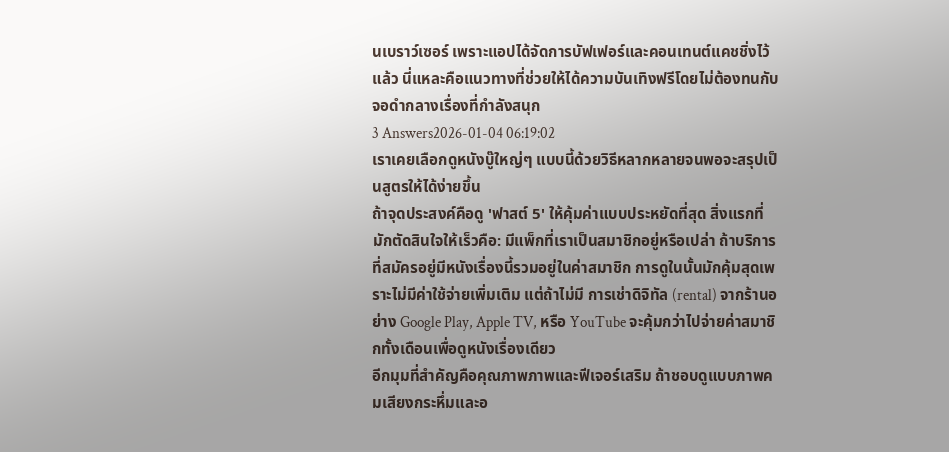นเบราว์เซอร์ เพราะแอปได้จัดการบัฟเฟอร์และคอนเทนต์แคชชิ่งไว้แล้ว นี่แหละคือแนวทางที่ช่วยให้ได้ความบันเทิงฟรีโดยไม่ต้องทนกับจอดำกลางเรื่องที่กำลังสนุก
3 Answers2026-01-04 06:19:02
เราเคยเลือกดูหนังบู๊ใหญ่ๆ แบบนี้ด้วยวิธีหลากหลายจนพอจะสรุปเป็นสูตรให้ได้ง่ายขึ้น
ถ้าจุดประสงค์คือดู 'ฟาสต์ 5' ให้คุ้มค่าแบบประหยัดที่สุด สิ่งแรกที่มักตัดสินใจให้เร็วคือ: มีแพ็กที่เราเป็นสมาชิกอยู่หรือเปล่า ถ้าบริการที่สมัครอยู่มีหนังเรื่องนี้รวมอยู่ในค่าสมาชิก การดูในนั้นมักคุ้มสุดเพราะไม่มีค่าใช้จ่ายเพิ่มเติม แต่ถ้าไม่มี การเช่าดิจิทัล (rental) จากร้านอย่าง Google Play, Apple TV, หรือ YouTube จะคุ้มกว่าไปจ่ายค่าสมาชิกทั้งเดือนเพื่อดูหนังเรื่องเดียว
อีกมุมที่สำคัญคือคุณภาพภาพและฟีเจอร์เสริม ถ้าชอบดูแบบภาพคมเสียงกระหึ่มและอ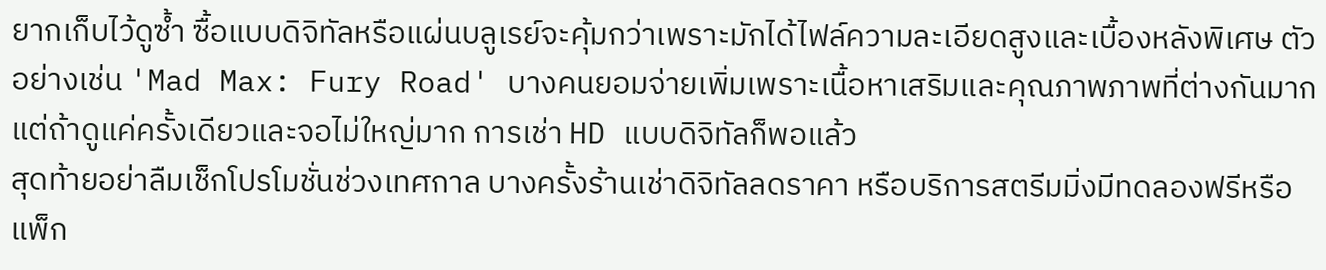ยากเก็บไว้ดูซ้ำ ซื้อแบบดิจิทัลหรือแผ่นบลูเรย์จะคุ้มกว่าเพราะมักได้ไฟล์ความละเอียดสูงและเบื้องหลังพิเศษ ตัวอย่างเช่น 'Mad Max: Fury Road' บางคนยอมจ่ายเพิ่มเพราะเนื้อหาเสริมและคุณภาพภาพที่ต่างกันมาก แต่ถ้าดูแค่ครั้งเดียวและจอไม่ใหญ่มาก การเช่า HD แบบดิจิทัลก็พอแล้ว
สุดท้ายอย่าลืมเช็กโปรโมชั่นช่วงเทศกาล บางครั้งร้านเช่าดิจิทัลลดราคา หรือบริการสตรีมมิ่งมีทดลองฟรีหรือแพ็ก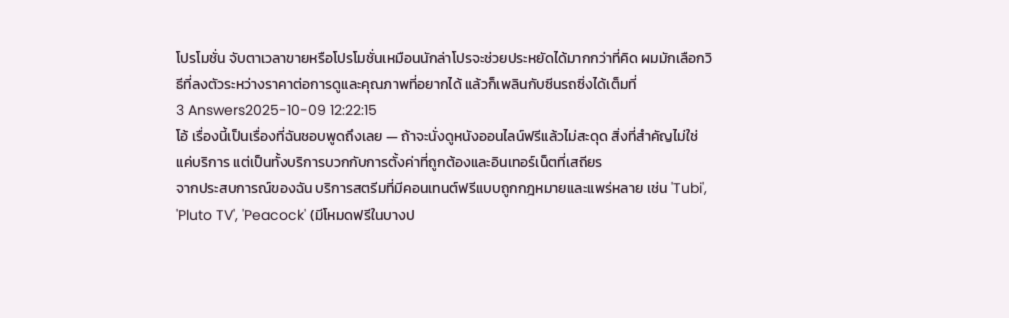โปรโมชั่น จับตาเวลาขายหรือโปรโมชั่นเหมือนนักล่าโปรจะช่วยประหยัดได้มากกว่าที่คิด ผมมักเลือกวิธีที่ลงตัวระหว่างราคาต่อการดูและคุณภาพที่อยากได้ แล้วก็เพลินกับซีนรถซิ่งได้เต็มที่
3 Answers2025-10-09 12:22:15
โอ้ เรื่องนี้เป็นเรื่องที่ฉันชอบพูดถึงเลย — ถ้าจะนั่งดูหนังออนไลน์ฟรีแล้วไม่สะดุด สิ่งที่สำคัญไม่ใช่แค่บริการ แต่เป็นทั้งบริการบวกกับการตั้งค่าที่ถูกต้องและอินเทอร์เน็ตที่เสถียร
จากประสบการณ์ของฉัน บริการสตรีมที่มีคอนเทนต์ฟรีแบบถูกกฎหมายและแพร่หลาย เช่น 'Tubi', 'Pluto TV', 'Peacock' (มีโหมดฟรีในบางป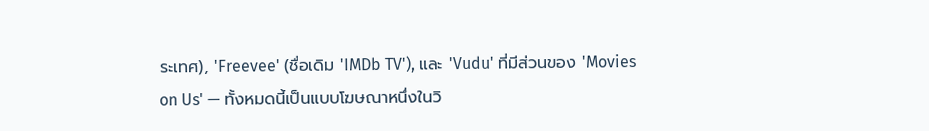ระเทศ), 'Freevee' (ชื่อเดิม 'IMDb TV'), และ 'Vudu' ที่มีส่วนของ 'Movies on Us' — ทั้งหมดนี้เป็นแบบโฆษณาหนึ่งในวิ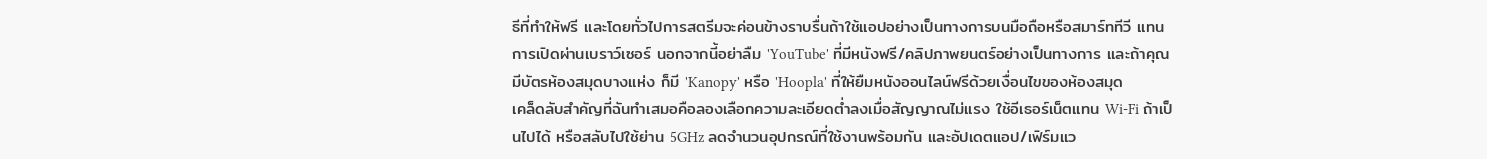ธีที่ทำให้ฟรี และโดยทั่วไปการสตรีมจะค่อนข้างราบรื่นถ้าใช้แอปอย่างเป็นทางการบนมือถือหรือสมาร์ททีวี แทนการเปิดผ่านเบราว์เซอร์ นอกจากนี้อย่าลืม 'YouTube' ที่มีหนังฟรี/คลิปภาพยนตร์อย่างเป็นทางการ และถ้าคุณมีบัตรห้องสมุดบางแห่ง ก็มี 'Kanopy' หรือ 'Hoopla' ที่ให้ยืมหนังออนไลน์ฟรีด้วยเงื่อนไขของห้องสมุด
เคล็ดลับสำคัญที่ฉันทำเสมอคือลองเลือกความละเอียดต่ำลงเมื่อสัญญาณไม่แรง ใช้อีเธอร์เน็ตแทน Wi‑Fi ถ้าเป็นไปได้ หรือสลับไปใช้ย่าน 5GHz ลดจำนวนอุปกรณ์ที่ใช้งานพร้อมกัน และอัปเดตแอป/เฟิร์มแว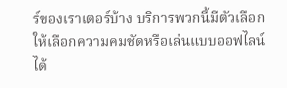ร์ของเราเตอร์บ้าง บริการพวกนี้มีตัวเลือกให้เลือกความคมชัดหรือเล่นแบบออฟไลน์ได้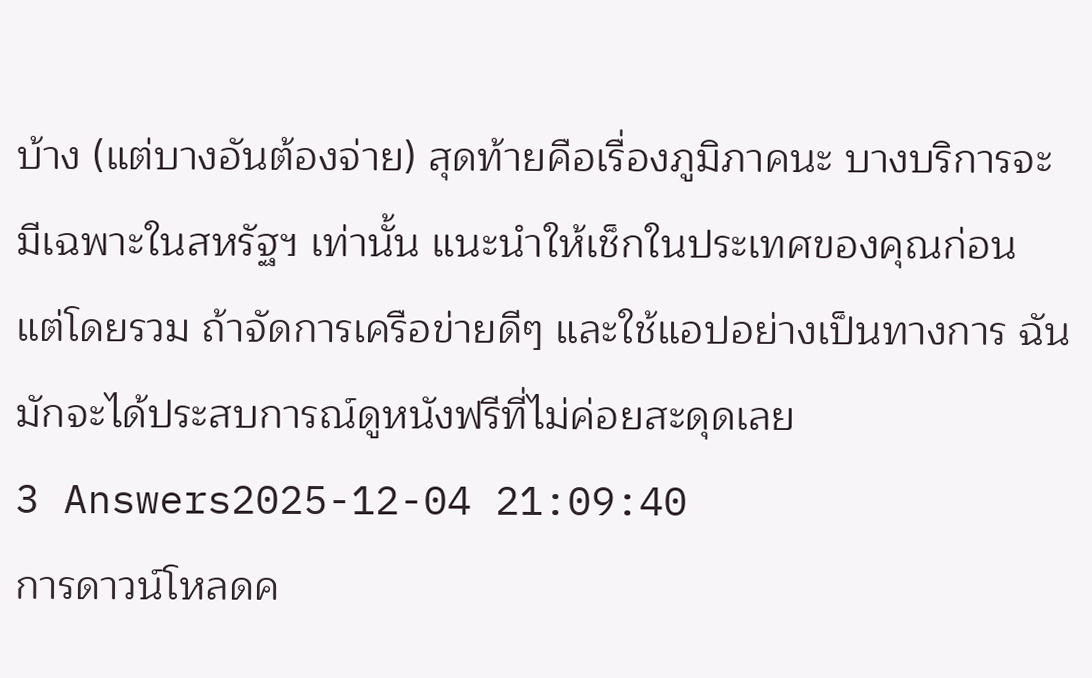บ้าง (แต่บางอันต้องจ่าย) สุดท้ายคือเรื่องภูมิภาคนะ บางบริการจะมีเฉพาะในสหรัฐฯ เท่านั้น แนะนำให้เช็กในประเทศของคุณก่อน แต่โดยรวม ถ้าจัดการเครือข่ายดีๆ และใช้แอปอย่างเป็นทางการ ฉันมักจะได้ประสบการณ์ดูหนังฟรีที่ไม่ค่อยสะดุดเลย
3 Answers2025-12-04 21:09:40
การดาวน์โหลดค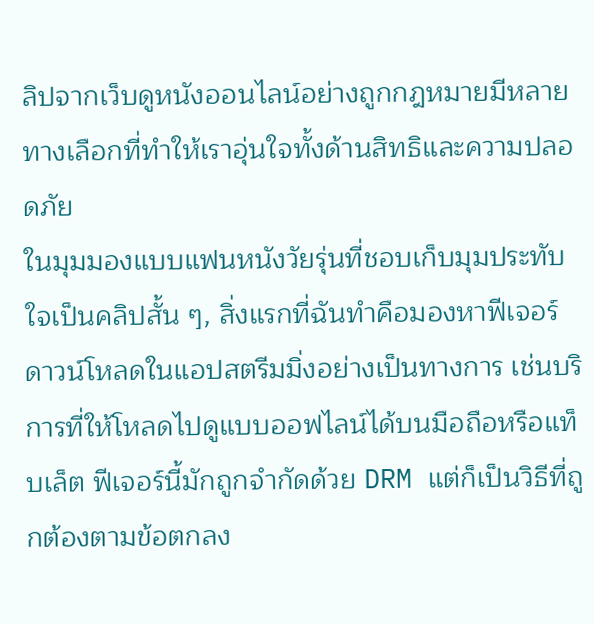ลิปจากเว็บดูหนังออนไลน์อย่างถูกกฎหมายมีหลายทางเลือกที่ทำให้เราอุ่นใจทั้งด้านสิทธิและความปลอดภัย
ในมุมมองแบบแฟนหนังวัยรุ่นที่ชอบเก็บมุมประทับใจเป็นคลิปสั้น ๆ, สิ่งแรกที่ฉันทำคือมองหาฟีเจอร์ดาวน์โหลดในแอปสตรีมมิ่งอย่างเป็นทางการ เช่นบริการที่ให้โหลดไปดูแบบออฟไลน์ได้บนมือถือหรือแท็บเล็ต ฟีเจอร์นี้มักถูกจำกัดด้วย DRM แต่ก็เป็นวิธีที่ถูกต้องตามข้อตกลง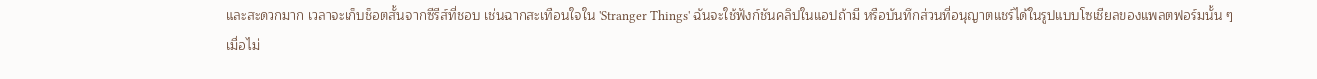และสะดวกมาก เวลาจะเก็บช็อตสั้นจากซีรีส์ที่ชอบ เช่นฉากสะเทือนใจใน 'Stranger Things' ฉันจะใช้ฟังก์ชันคลิปในแอปถ้ามี หรือบันทึกส่วนที่อนุญาตแชร์ได้ในรูปแบบโซเชียลของแพลตฟอร์มนั้น ๆ
เมื่อไม่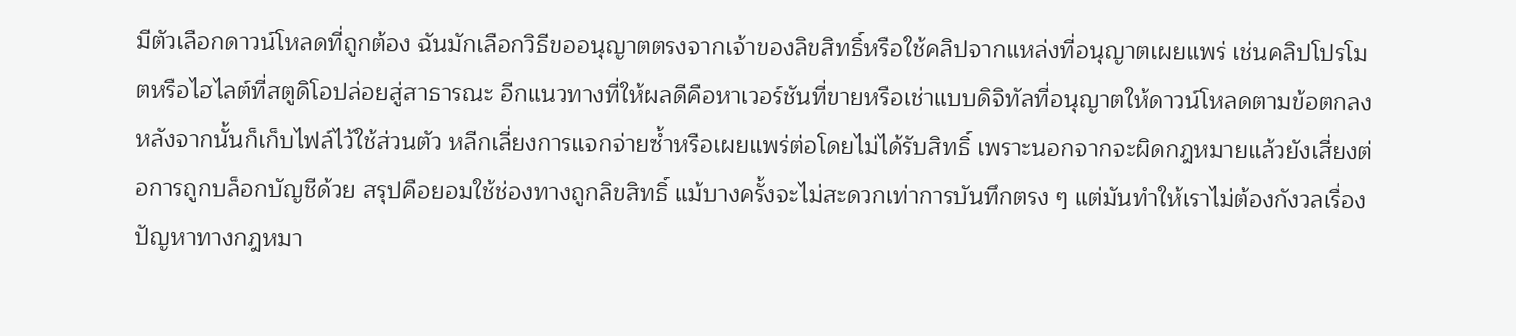มีตัวเลือกดาวน์โหลดที่ถูกต้อง ฉันมักเลือกวิธีขออนุญาตตรงจากเจ้าของลิขสิทธิ์หรือใช้คลิปจากแหล่งที่อนุญาตเผยแพร่ เช่นคลิปโปรโมตหรือไฮไลต์ที่สตูดิโอปล่อยสู่สาธารณะ อีกแนวทางที่ให้ผลดีคือหาเวอร์ชันที่ขายหรือเช่าแบบดิจิทัลที่อนุญาตให้ดาวน์โหลดตามข้อตกลง หลังจากนั้นก็เก็บไฟล์ไว้ใช้ส่วนตัว หลีกเลี่ยงการแจกจ่ายซ้ำหรือเผยแพร่ต่อโดยไม่ได้รับสิทธิ์ เพราะนอกจากจะผิดกฎหมายแล้วยังเสี่ยงต่อการถูกบล็อกบัญชีด้วย สรุปคือยอมใช้ช่องทางถูกลิขสิทธิ์ แม้บางครั้งจะไม่สะดวกเท่าการบันทึกตรง ๆ แต่มันทำให้เราไม่ต้องกังวลเรื่องปัญหาทางกฎหมา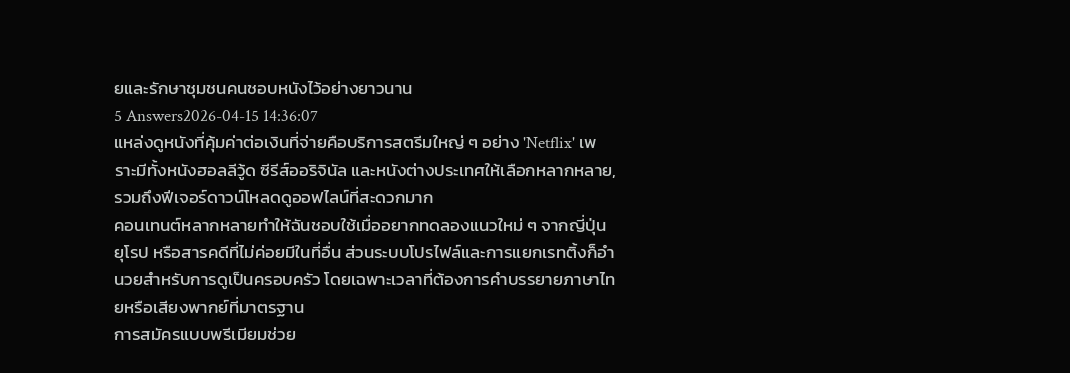ยและรักษาชุมชนคนชอบหนังไว้อย่างยาวนาน
5 Answers2026-04-15 14:36:07
แหล่งดูหนังที่คุ้มค่าต่อเงินที่จ่ายคือบริการสตรีมใหญ่ ๆ อย่าง 'Netflix' เพราะมีทั้งหนังฮอลลีวู้ด ซีรีส์ออริจินัล และหนังต่างประเทศให้เลือกหลากหลาย, รวมถึงฟีเจอร์ดาวน์โหลดดูออฟไลน์ที่สะดวกมาก
คอนเทนต์หลากหลายทำให้ฉันชอบใช้เมื่ออยากทดลองแนวใหม่ ๆ จากญี่ปุ่น ยุโรป หรือสารคดีที่ไม่ค่อยมีในที่อื่น ส่วนระบบโปรไฟล์และการแยกเรทติ้งก็อำนวยสำหรับการดูเป็นครอบครัว โดยเฉพาะเวลาที่ต้องการคำบรรยายภาษาไทยหรือเสียงพากย์ที่มาตรฐาน
การสมัครแบบพรีเมียมช่วย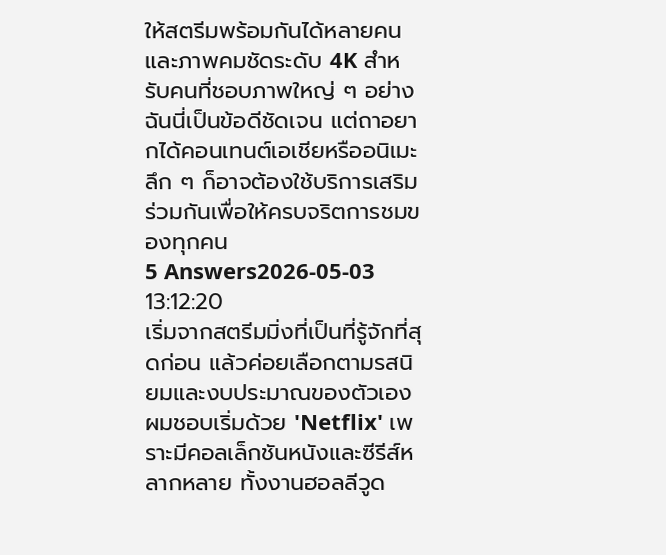ให้สตรีมพร้อมกันได้หลายคนและภาพคมชัดระดับ 4K สำหรับคนที่ชอบภาพใหญ่ ๆ อย่างฉันนี่เป็นข้อดีชัดเจน แต่ถาอยากได้คอนเทนต์เอเชียหรืออนิเมะลึก ๆ ก็อาจต้องใช้บริการเสริมร่วมกันเพื่อให้ครบจริตการชมของทุกคน
5 Answers2026-05-03 13:12:20
เริ่มจากสตรีมมิ่งที่เป็นที่รู้จักที่สุดก่อน แล้วค่อยเลือกตามรสนิยมและงบประมาณของตัวเอง
ผมชอบเริ่มด้วย 'Netflix' เพราะมีคอลเล็กชันหนังและซีรีส์หลากหลาย ทั้งงานฮอลลีวูด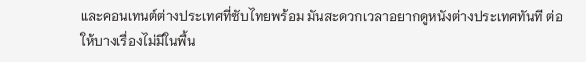และคอนเทนต์ต่างประเทศที่ซับไทยพร้อม มันสะดวกเวลาอยากดูหนังต่างประเทศทันที ต่อให้บางเรื่องไม่มีในพื้น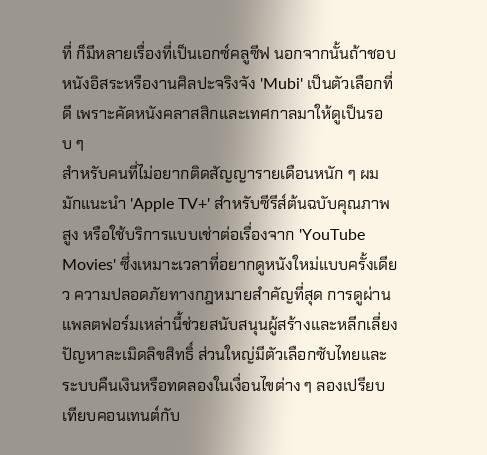ที่ ก็มีหลายเรื่องที่เป็นเอกซ์คลูซีฟ นอกจากนั้นถ้าชอบหนังอิสระหรืองานศิลปะจริงจัง 'Mubi' เป็นตัวเลือกที่ดี เพราะคัดหนังคลาสสิกและเทศกาลมาให้ดูเป็นรอบ ๆ
สำหรับคนที่ไม่อยากติดสัญญารายเดือนหนัก ๆ ผมมักแนะนำ 'Apple TV+' สำหรับซีรีส์ต้นฉบับคุณภาพสูง หรือใช้บริการแบบเช่าต่อเรื่องจาก 'YouTube Movies' ซึ่งเหมาะเวลาที่อยากดูหนังใหม่แบบครั้งเดียว ความปลอดภัยทางกฎหมายสำคัญที่สุด การดูผ่านแพลตฟอร์มเหล่านี้ช่วยสนับสนุนผู้สร้างและหลีกเลี่ยงปัญหาละเมิดลิขสิทธิ์ ส่วนใหญ่มีตัวเลือกซับไทยและระบบคืนเงินหรือทดลองในเงื่อนไขต่าง ๆ ลองเปรียบเทียบคอนเทนต์กับ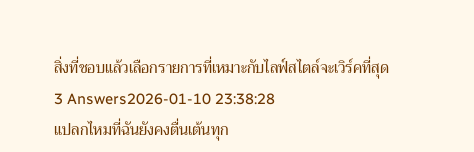สิ่งที่ชอบแล้วเลือกรายการที่เหมาะกับไลฟ์สไตล์จะเวิร์คที่สุด
3 Answers2026-01-10 23:38:28
แปลกไหมที่ฉันยังคงตื่นเต้นทุก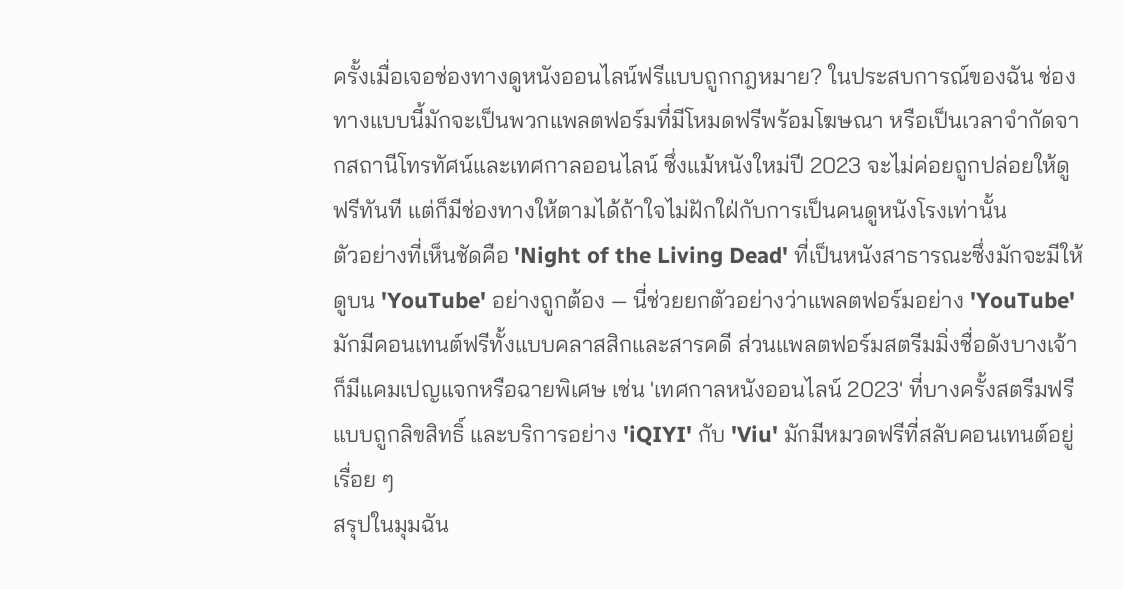ครั้งเมื่อเจอช่องทางดูหนังออนไลน์ฟรีแบบถูกกฎหมาย? ในประสบการณ์ของฉัน ช่องทางแบบนี้มักจะเป็นพวกแพลตฟอร์มที่มีโหมดฟรีพร้อมโฆษณา หรือเป็นเวลาจำกัดจากสถานีโทรทัศน์และเทศกาลออนไลน์ ซึ่งแม้หนังใหม่ปี 2023 จะไม่ค่อยถูกปล่อยให้ดูฟรีทันที แต่ก็มีช่องทางให้ตามได้ถ้าใจไม่ฝักใฝ่กับการเป็นคนดูหนังโรงเท่านั้น
ตัวอย่างที่เห็นชัดคือ 'Night of the Living Dead' ที่เป็นหนังสาธารณะซึ่งมักจะมีให้ดูบน 'YouTube' อย่างถูกต้อง — นี่ช่วยยกตัวอย่างว่าแพลตฟอร์มอย่าง 'YouTube' มักมีคอนเทนต์ฟรีทั้งแบบคลาสสิกและสารคดี ส่วนแพลตฟอร์มสตรีมมิ่งชื่อดังบางเจ้าก็มีแคมเปญแจกหรือฉายพิเศษ เช่น 'เทศกาลหนังออนไลน์ 2023' ที่บางครั้งสตรีมฟรีแบบถูกลิขสิทธิ์ และบริการอย่าง 'iQIYI' กับ 'Viu' มักมีหมวดฟรีที่สลับคอนเทนต์อยู่เรื่อย ๆ
สรุปในมุมฉัน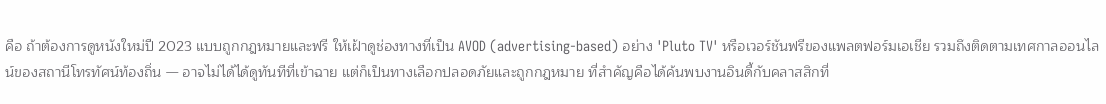คือ ถ้าต้องการดูหนังใหม่ปี 2023 แบบถูกกฎหมายและฟรี ให้เฝ้าดูช่องทางที่เป็น AVOD (advertising-based) อย่าง 'Pluto TV' หรือเวอร์ชันฟรีของแพลตฟอร์มเอเชีย รวมถึงติดตามเทศกาลออนไลน์ของสถานีโทรทัศน์ท้องถิ่น — อาจไม่ได้ได้ดูทันทีที่เข้าฉาย แต่ก็เป็นทางเลือกปลอดภัยและถูกกฎหมาย ที่สำคัญคือได้ค้นพบงานอินดี้กับคลาสสิกที่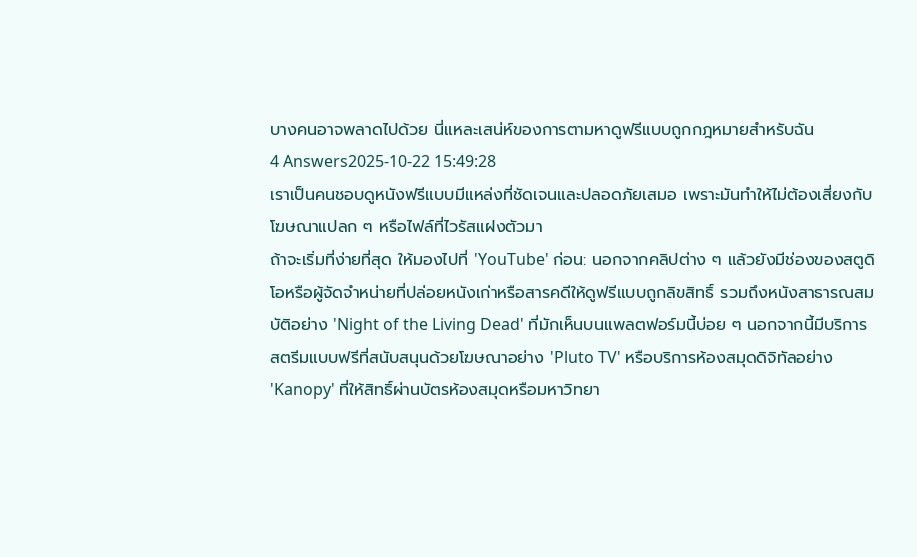บางคนอาจพลาดไปด้วย นี่แหละเสน่ห์ของการตามหาดูฟรีแบบถูกกฎหมายสำหรับฉัน
4 Answers2025-10-22 15:49:28
เราเป็นคนชอบดูหนังฟรีแบบมีแหล่งที่ชัดเจนและปลอดภัยเสมอ เพราะมันทำให้ไม่ต้องเสี่ยงกับโฆษณาแปลก ๆ หรือไฟล์ที่ไวรัสแฝงตัวมา
ถ้าจะเริ่มที่ง่ายที่สุด ให้มองไปที่ 'YouTube' ก่อน: นอกจากคลิปต่าง ๆ แล้วยังมีช่องของสตูดิโอหรือผู้จัดจำหน่ายที่ปล่อยหนังเก่าหรือสารคดีให้ดูฟรีแบบถูกลิขสิทธิ์ รวมถึงหนังสาธารณสมบัติอย่าง 'Night of the Living Dead' ที่มักเห็นบนแพลตฟอร์มนี้บ่อย ๆ นอกจากนี้มีบริการสตรีมแบบฟรีที่สนับสนุนด้วยโฆษณาอย่าง 'Pluto TV' หรือบริการห้องสมุดดิจิทัลอย่าง 'Kanopy' ที่ให้สิทธิ์ผ่านบัตรห้องสมุดหรือมหาวิทยา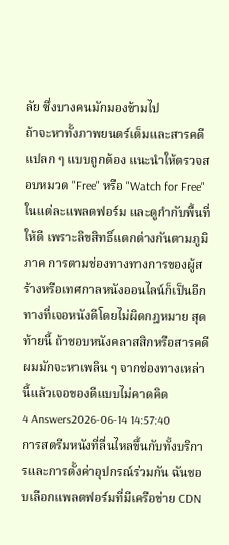ลัย ซึ่งบางคนมักมองข้ามไป
ถ้าจะหาทั้งภาพยนตร์เต็มและสารคดีแปลก ๆ แบบถูกต้อง แนะนำให้ตรวจสอบหมวด "Free" หรือ "Watch for Free" ในแต่ละแพลตฟอร์ม และดูกำกับพื้นที่ให้ดี เพราะลิขสิทธิ์แตกต่างกันตามภูมิภาค การตามช่องทางทางการของผู้สร้างหรือเทศกาลหนังออนไลน์ก็เป็นอีกทางที่เจอหนังดีโดยไม่ผิดกฎหมาย สุดท้ายนี้ ถ้าชอบหนังคลาสสิกหรือสารคดี ผมมักจะหาเพลิน ๆ จากช่องทางเหล่านี้แล้วเจอของดีแบบไม่คาดคิด
4 Answers2026-06-14 14:57:40
การสตรีมหนังที่ลื่นไหลขึ้นกับทั้งบริการและการตั้งค่าอุปกรณ์ร่วมกัน ฉันชอบเลือกแพลตฟอร์มที่มีเครือข่าย CDN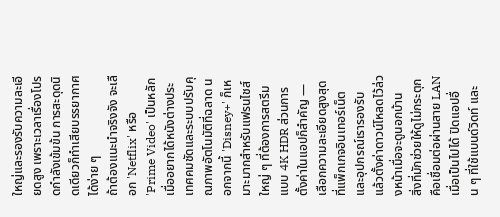ใหญ่และรองรับความละเอียดสูง เพราะเวลาเรื่องโปรดกำลังเข้มข้น การสะดุดนิดเดียวก็ทำเสียบรรยากาศได้ง่าย ๆ
ถ้าต้องแนะนำจริงจัง จะเลือก 'Netflix' หรือ 'Prime Video' เป็นหลักเมื่ออยากได้หนังต่างประเทศคมชัดและระบบปรับคุณภาพอัตโนมัติที่ฉลาด นอกจากนี้ 'Disney+' ก็เหมาะมากสำหรับแฟรนไชส์ใหญ่ ๆ ที่ต้องการสตรีมแบบ 4K HDR ส่วนการตั้งค่าในแอปก็สำคัญ — เลือกความละเอียดสูงสุดที่แพ็กเกจอินเทอร์เน็ตและอุปกรณ์เรารองรับ แล้วตั้งค่าดาวน์โหลดไว้ล่วงหน้าเมื่อจะดูนอกบ้าน
สิ่งที่มักช่วยให้ดูไม่กระตุกคือเชื่อมต่อผ่านสาย LAN เมื่อเป็นไปได้ ปิดแอปอื่น ๆ ที่ใช้แบนด์วิดท์ และ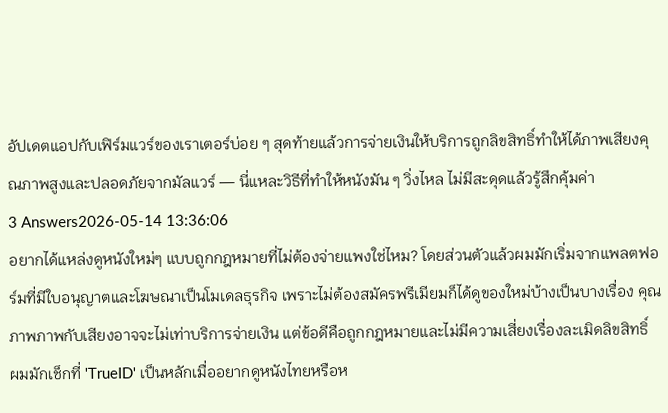อัปเดตแอปกับเฟิร์มแวร์ของเราเตอร์บ่อย ๆ สุดท้ายแล้วการจ่ายเงินให้บริการถูกลิขสิทธิ์ทำให้ได้ภาพเสียงคุณภาพสูงและปลอดภัยจากมัลแวร์ — นี่แหละวิธีที่ทำให้หนังมัน ๆ วิ่งไหล ไม่มีสะดุดแล้วรู้สึกคุ้มค่า
3 Answers2026-05-14 13:36:06
อยากได้แหล่งดูหนังใหม่ๆ แบบถูกกฎหมายที่ไม่ต้องจ่ายแพงใช่ไหม? โดยส่วนตัวแล้วผมมักเริ่มจากแพลตฟอร์มที่มีใบอนุญาตและโฆษณาเป็นโมเดลธุรกิจ เพราะไม่ต้องสมัครพรีเมียมก็ได้ดูของใหม่บ้างเป็นบางเรื่อง คุณภาพภาพกับเสียงอาจจะไม่เท่าบริการจ่ายเงิน แต่ข้อดีคือถูกกฎหมายและไม่มีความเสี่ยงเรื่องละเมิดลิขสิทธิ์
ผมมักเช็กที่ 'TrueID' เป็นหลักเมื่ออยากดูหนังไทยหรือห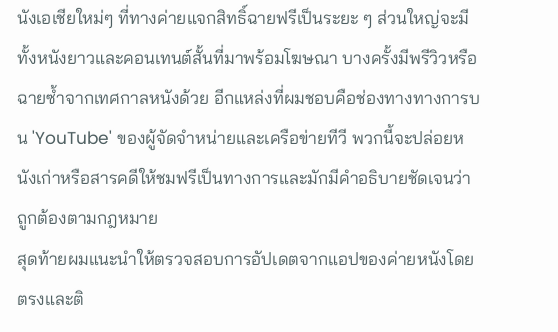นังเอเชียใหม่ๆ ที่ทางค่ายแจกสิทธิ์ฉายฟรีเป็นระยะ ๆ ส่วนใหญ่จะมีทั้งหนังยาวและคอนเทนต์สั้นที่มาพร้อมโฆษณา บางครั้งมีพรีวิวหรือฉายซ้ำจากเทศกาลหนังด้วย อีกแหล่งที่ผมชอบคือช่องทางทางการบน 'YouTube' ของผู้จัดจำหน่ายและเครือข่ายทีวี พวกนี้จะปล่อยหนังเก่าหรือสารคดีให้ชมฟรีเป็นทางการและมักมีคำอธิบายชัดเจนว่าถูกต้องตามกฎหมาย
สุดท้ายผมแนะนำให้ตรวจสอบการอัปเดตจากแอปของค่ายหนังโดยตรงและติ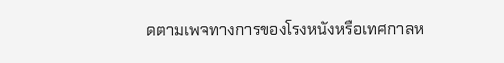ดตามเพจทางการของโรงหนังหรือเทศกาลห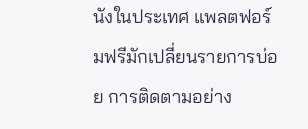นังในประเทศ แพลตฟอร์มฟรีมักเปลี่ยนรายการบ่อย การติดตามอย่าง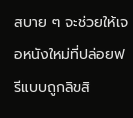สบาย ๆ จะช่วยให้เจอหนังใหม่ที่ปล่อยฟรีแบบถูกลิขสิ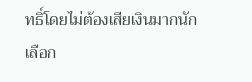ทธิ์โดยไม่ต้องเสียเงินมากนัก เลือก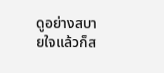ดูอย่างสบายใจแล้วก็ส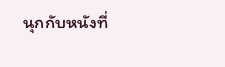นุกกับหนังที่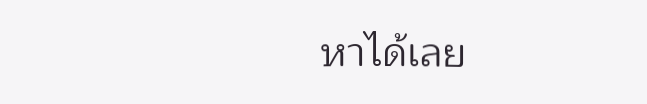หาได้เลย